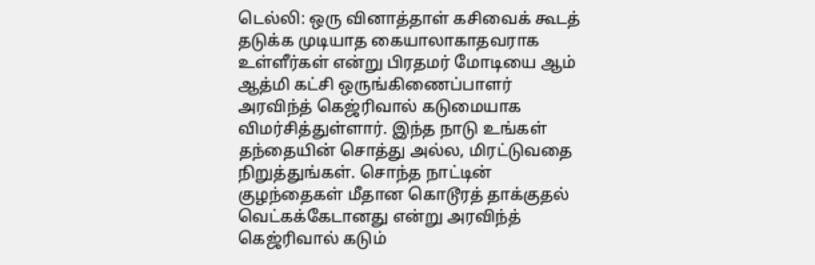டெல்லி: ஒரு வினாத்தாள் கசிவைக் கூடத் தடுக்க முடியாத கையாலாகாதவராக உள்ளீர்கள் என்று பிரதமர் மோடியை ஆம் ஆத்மி கட்சி ஒருங்கிணைப்பாளர் அரவிந்த் கெஜ்ரிவால் கடுமையாக விமர்சித்துள்ளார். இந்த நாடு உங்கள் தந்தையின் சொத்து அல்ல, மிரட்டுவதை நிறுத்துங்கள். சொந்த நாட்டின் குழந்தைகள் மீதான கொடூரத் தாக்குதல் வெட்கக்கேடானது என்று அரவிந்த் கெஜ்ரிவால் கடும்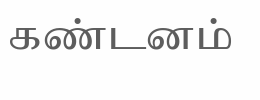கண்டனம்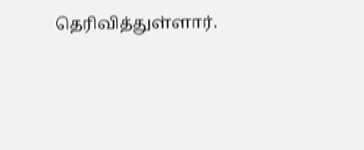தெரிவித்துள்ளார்.